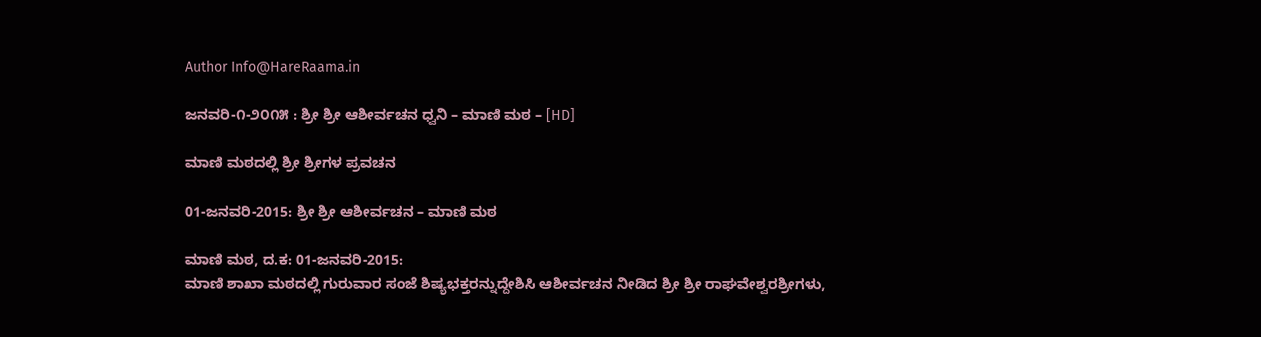Author Info@HareRaama.in

ಜನವರಿ-೧-೨೦೧೫ : ಶ್ರೀ ಶ್ರೀ ಆಶೀರ್ವಚನ ಧ್ವನಿ – ಮಾಣಿ ಮಠ – [HD]

ಮಾಣಿ ಮಠದಲ್ಲಿ ಶ್ರೀ ಶ್ರೀಗಳ ಪ್ರವಚನ

01-ಜನವರಿ-2015: ಶ್ರೀ ಶ್ರೀ ಆಶೀರ್ವಚನ – ಮಾಣಿ ಮಠ

ಮಾಣಿ ಮಠ, ದ.ಕ: 01-ಜನವರಿ-2015:
ಮಾಣಿ ಶಾಖಾ ಮಠದಲ್ಲಿ ಗುರುವಾರ ಸಂಜೆ ಶಿಷ್ಯಭಕ್ತರನ್ನುದ್ದೇಶಿಸಿ ಆಶೀರ್ವಚನ ನೀಡಿದ ಶ್ರೀ ಶ್ರೀ ರಾಘವೇಶ್ವರಶ್ರೀಗಳು,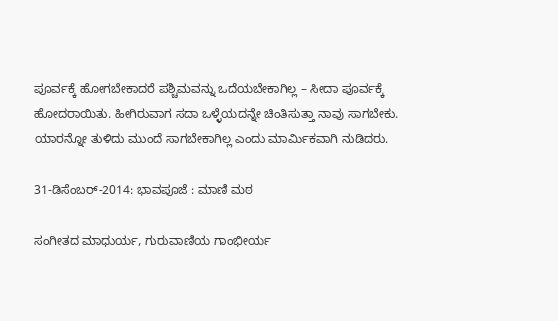ಪೂರ್ವಕ್ಕೆ ಹೋಗಬೇಕಾದರೆ ಪಶ್ಚಿಮವನ್ನು ಒದೆಯಬೇಕಾಗಿಲ್ಲ – ಸೀದಾ ಪೂರ್ವಕ್ಕೆ ಹೋದರಾಯಿತು. ಹೀಗಿರುವಾಗ ಸದಾ ಒಳ್ಳೆಯದನ್ನೇ ಚಿಂತಿಸುತ್ತಾ ನಾವು ಸಾಗಬೇಕು. ಯಾರನ್ನೋ ತುಳಿದು ಮುಂದೆ ಸಾಗಬೇಕಾಗಿಲ್ಲ ಎಂದು ಮಾರ್ಮಿಕವಾಗಿ ನುಡಿದರು.

31-ಡಿಸೆಂಬರ್-2014: ಭಾವಪೂಜೆ : ಮಾಣಿ ಮಠ

ಸಂಗೀತದ ಮಾಧುರ್ಯ, ಗುರುವಾಣಿಯ ಗಾಂಭೀರ್ಯ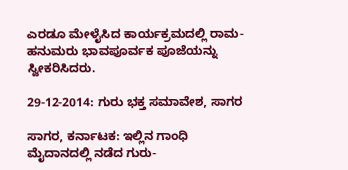ಎರಡೂ ಮೇಳೈಸಿದ ಕಾರ್ಯಕ್ರಮದಲ್ಲಿ ರಾಮ-ಹನುಮರು ಭಾವಪೂರ್ವಕ ಪೂಜೆಯನ್ನು ಸ್ವೀಕರಿಸಿದರು.

29-12-2014: ಗುರು ಭಕ್ತ ಸಮಾವೇಶ, ಸಾಗರ

ಸಾಗರ, ಕರ್ನಾಟಕ: ಇಲ್ಲಿನ ಗಾಂಧಿ ಮೈದಾನದಲ್ಲಿ ನಡೆದ ಗುರು-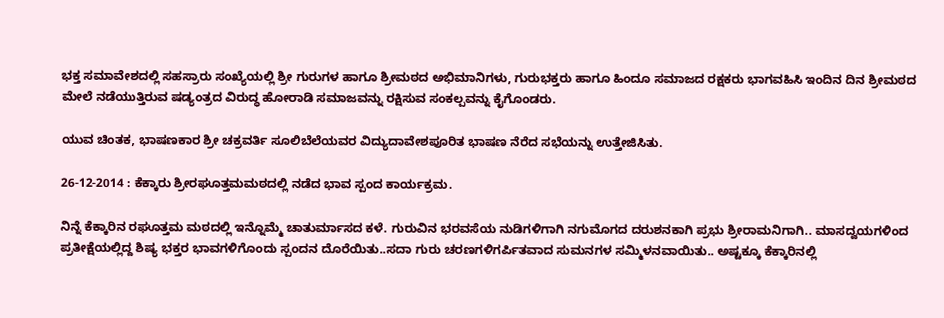ಭಕ್ತ ಸಮಾವೇಶದಲ್ಲಿ ಸಹಸ್ರಾರು ಸಂಖ್ಯೆಯಲ್ಲಿ ಶ್ರೀ ಗುರುಗಳ ಹಾಗೂ ಶ್ರೀಮಠದ ಅಭಿಮಾನಿಗಳು, ಗುರುಭಕ್ತರು ಹಾಗೂ ಹಿಂದೂ ಸಮಾಜದ ರಕ್ಷಕರು ಭಾಗವಹಿಸಿ ಇಂದಿನ ದಿನ ಶ್ರೀಮಠದ ಮೇಲೆ ನಡೆಯುತ್ತಿರುವ ಷಡ್ಯಂತ್ರದ ವಿರುದ್ಧ ಹೋರಾಡಿ ಸಮಾಜವನ್ನು ರಕ್ಷಿಸುವ ಸಂಕಲ್ಪವನ್ನು ಕೈಗೊಂಡರು.

ಯುವ ಚಿಂತಕ, ಭಾಷಣಕಾರ ಶ್ರೀ ಚಕ್ರವರ್ತಿ ಸೂಲಿಬೆಲೆಯವರ ವಿದ್ಯುದಾವೇಶಪೂರಿತ ಭಾಷಣ ನೆರೆದ ಸಭೆಯನ್ನು ಉತ್ತೇಜಿಸಿತು.

26-12-2014 : ಕೆಕ್ಕಾರು ಶ್ರೀರಘೂತ್ತಮಮಠದಲ್ಲಿ ನಡೆದ ಭಾವ ಸ್ಪಂದ ಕಾರ್ಯಕ್ರಮ.

ನಿನ್ನೆ ಕೆಕ್ಕಾರಿನ ರಘೂತ್ತಮ ಮಠದಲ್ಲಿ ಇನ್ನೊಮ್ಮೆ ಚಾತುರ್ಮಾಸದ ಕಳೆ. ಗುರುವಿನ ಭರವಸೆಯ ನುಡಿಗಳಿಗಾಗಿ ನಗುಮೊಗದ ದರುಶನಕಾಗಿ ಪ್ರಭು ಶ್ರೀರಾಮನಿಗಾಗಿ.. ಮಾಸದ್ವಯಗಳಿಂದ ಪ್ರತೀಕ್ಷೆಯಲ್ಲಿದ್ದ ಶಿಷ್ಯ ಭಕ್ತರ ಭಾವಗಳಿಗೊಂದು ಸ್ಪಂದನ ದೊರೆಯಿತು..ಸದಾ ಗುರು ಚರಣಗಳಿಗರ್ಪಿತವಾದ ಸುಮನಗಳ ಸಮ್ಮಿಳನವಾಯಿತು.. ಅಷ್ಟಕ್ಕೂ ಕೆಕ್ಕಾರಿನಲ್ಲಿ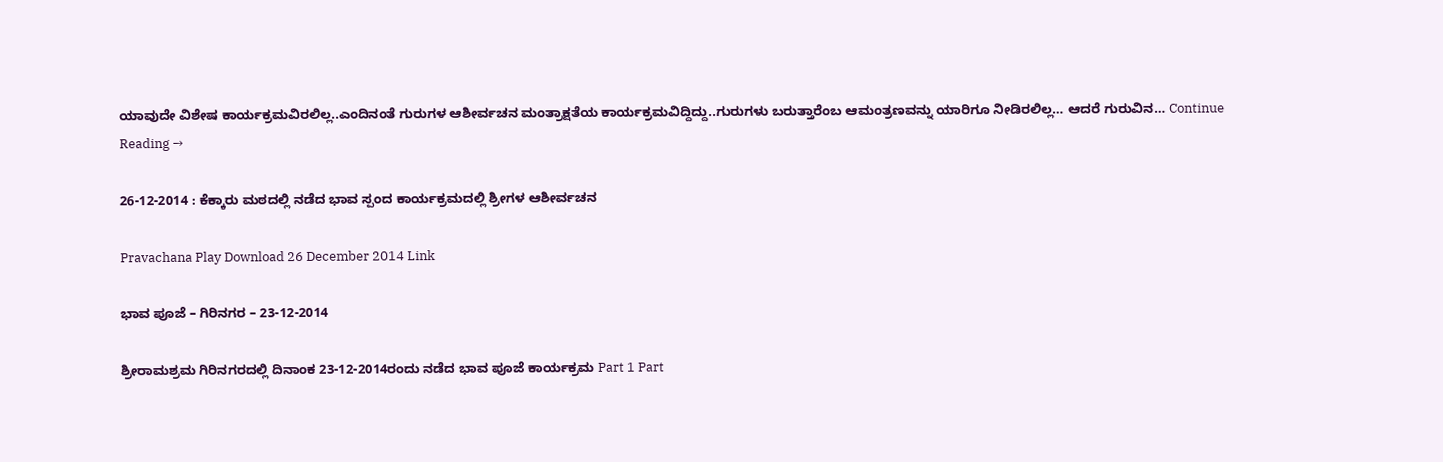ಯಾವುದೇ ವಿಶೇಷ ಕಾರ್ಯಕ್ರಮವಿರಲಿಲ್ಲ..ಎಂದಿನಂತೆ ಗುರುಗಳ ಆಶೀರ್ವಚನ ಮಂತ್ರಾಕ್ಷತೆಯ ಕಾರ್ಯಕ್ರಮವಿದ್ದಿದ್ದು..ಗುರುಗಳು ಬರುತ್ತಾರೆಂಬ ಆಮಂತ್ರಣವನ್ನು ಯಾರಿಗೂ ನೀಡಿರಲಿಲ್ಲ… ಆದರೆ ಗುರುವಿನ… Continue Reading →

26-12-2014 : ಕೆಕ್ಕಾರು ಮಠದಲ್ಲಿ ನಡೆದ ಭಾವ ಸ್ಪಂದ ಕಾರ್ಯಕ್ರಮದಲ್ಲಿ ಶ್ರೀಗಳ ಆಶೀರ್ವಚನ

Pravachana Play Download 26 December 2014 Link

ಭಾವ ಪೂಜೆ – ಗಿರಿನಗರ – 23-12-2014

ಶ್ರೀರಾಮಶ್ರಮ ಗಿರಿನಗರದಲ್ಲಿ ದಿನಾಂಕ 23-12-2014ರಂದು ನಡೆದ ಭಾವ ಪೂಜೆ ಕಾರ್ಯಕ್ರಮ Part 1 Part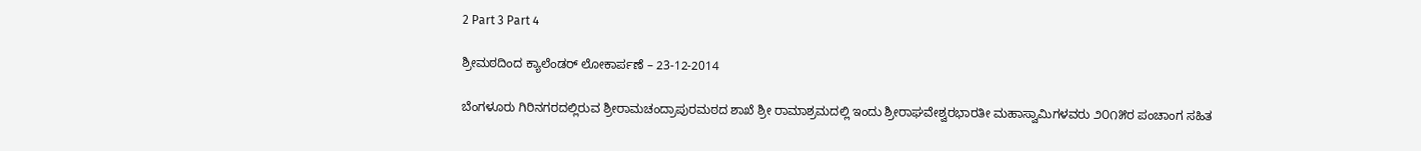2 Part 3 Part 4

ಶ್ರೀಮಠದಿಂದ ಕ್ಯಾಲೆಂಡರ್ ಲೋಕಾರ್ಪಣೆ – 23-12-2014

ಬೆಂಗಳೂರು ಗಿರಿನಗರದಲ್ಲಿರುವ ಶ್ರೀರಾಮಚಂದ್ರಾಪುರಮಠದ ಶಾಖೆ ಶ್ರೀ ರಾಮಾಶ್ರಮದಲ್ಲಿ ಇಂದು ಶ್ರೀರಾಘವೇಶ್ವರಭಾರತೀ ಮಹಾಸ್ವಾಮಿಗಳವರು ೨೦೧೫ರ ಪಂಚಾಂಗ ಸಹಿತ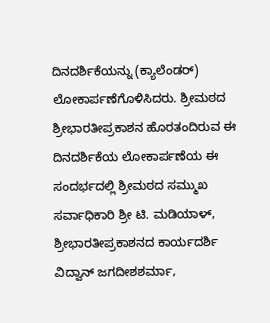ದಿನದರ್ಶಿಕೆಯನ್ನು (ಕ್ಯಾಲೆಂಡರ್) ಲೋಕಾರ್ಪಣೆಗೊಳಿಸಿದರು. ಶ್ರೀಮಠದ ಶ್ರೀಭಾರತೀಪ್ರಕಾಶನ ಹೊರತಂದಿರುವ ಈ ದಿನದರ್ಶಿಕೆಯ ಲೋಕಾರ್ಪಣೆಯ ಈ ಸಂದರ್ಭದಲ್ಲಿ ಶ್ರೀಮಠದ ಸಮ್ಮುಖ ಸರ್ವಾಧಿಕಾರಿ ಶ್ರೀ ಟಿ. ಮಡಿಯಾಳ್, ಶ್ರೀಭಾರತೀಪ್ರಕಾಶನದ ಕಾರ್ಯದರ್ಶಿ ವಿದ್ವಾನ್ ಜಗದೀಶಶರ್ಮಾ,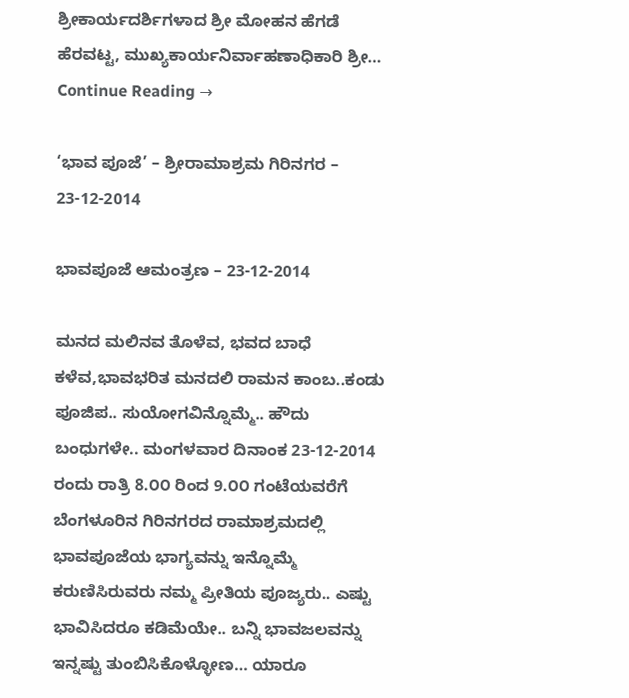ಶ್ರೀಕಾರ್ಯದರ್ಶಿಗಳಾದ ಶ್ರೀ ಮೋಹನ ಹೆಗಡೆ ಹೆರವಟ್ಟ, ಮುಖ್ಯಕಾರ್ಯನಿರ್ವಾಹಣಾಧಿಕಾರಿ ಶ್ರೀ… Continue Reading →

‘ಭಾವ ಪೂಜೆ’ – ಶ್ರೀರಾಮಾಶ್ರಮ ಗಿರಿನಗರ – 23-12-2014

ಭಾವಪೂಜೆ ಆಮಂತ್ರಣ – 23-12-2014

ಮನದ ಮಲಿನವ ತೊಳೆವ, ಭವದ ಬಾಧೆ ಕಳೆವ,ಭಾವಭರಿತ ಮನದಲಿ ರಾಮನ ಕಾಂಬ..ಕಂಡು ಪೂಜಿಪ.. ಸುಯೋಗವಿನ್ನೊಮ್ಮೆ.. ಹೌದು ಬಂಧುಗಳೇ.. ಮಂಗಳವಾರ ದಿನಾಂಕ 23-12-2014 ರಂದು ರಾತ್ರಿ 8.೦೦ ರಿಂದ 9.೦೦ ಗಂಟೆಯವರೆಗೆ ಬೆಂಗಳೂರಿನ ಗಿರಿನಗರದ ರಾಮಾಶ್ರಮದಲ್ಲಿ ಭಾವಪೂಜೆಯ ಭಾಗ್ಯವನ್ನು ಇನ್ನೊಮ್ಮೆ ಕರುಣಿಸಿರುವರು ನಮ್ಮ ಪ್ರೀತಿಯ ಪೂಜ್ಯರು.. ಎಷ್ಟು ಭಾವಿಸಿದರೂ ಕಡಿಮೆಯೇ.. ಬನ್ನಿ ಭಾವಜಲವನ್ನು ಇನ್ನಷ್ಟು ತುಂಬಿಸಿಕೊಳ್ಳೋಣ… ಯಾರೂ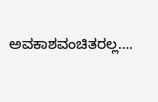ಅವಕಾಶವಂಚಿತರಲ್ಲ….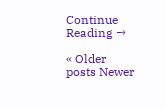Continue Reading →

« Older posts Newer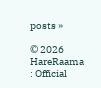posts »

© 2026 HareRaama : Official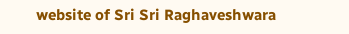website of Sri Sri Raghaveshwara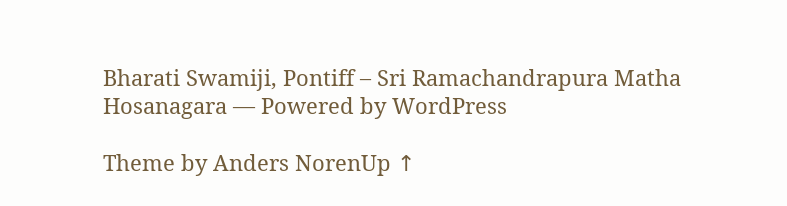Bharati Swamiji, Pontiff – Sri Ramachandrapura Matha Hosanagara — Powered by WordPress

Theme by Anders NorenUp ↑